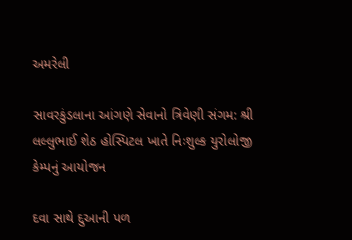અમરેલી

સાવરકુંડલાના આંગણે સેવાનો ત્રિવેણી સંગમ: શ્રી લલ્લુભાઈ શેઠ હોસ્પિટલ ખાતે નિઃશુલ્ક યુરોલોજી કેમ્પનું આયોજન

દવા સાથે દુઆની પળ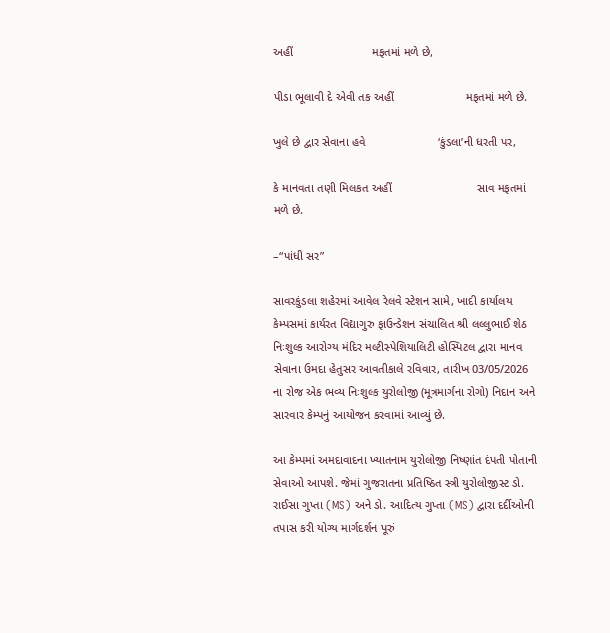અહીં                        મફતમાં મળે છે,

પીડા ભૂલાવી દે એવી તક અહીં                      મફતમાં મળે છે.

ખુલે છે દ્વાર સેવાના હવે                      ‘કુંડલા’ની ધરતી પર,

કે માનવતા તણી મિલકત અહીં                          સાવ મફતમાં મળે છે.

–“પાંધી સર”

સાવરકુંડલા શહેરમાં આવેલ રેલવે સ્ટેશન સામે, ખાદી કાર્યાલય કેમ્પસમાં કાર્યરત વિદ્યાગુરુ ફાઉન્ડેશન સંચાલિત શ્રી લલ્લુભાઈ શેઠ નિઃશુલ્ક આરોગ્ય મંદિર મલ્ટીસ્પેશિયાલિટી હોસ્પિટલ દ્વારા માનવ સેવાના ઉમદા હેતુસર આવતીકાલે રવિવાર, તારીખ 03/05/2026 ના રોજ એક ભવ્ય નિઃશુલ્ક યુરોલોજી (મૂત્રમાર્ગના રોગો) નિદાન અને સારવાર કેમ્પનું આયોજન કરવામાં આવ્યું છે.

આ કેમ્પમાં અમદાવાદના ખ્યાતનામ યુરોલોજી નિષ્ણાંત દંપતી પોતાની સેવાઓ આપશે. જેમાં ગુજરાતના પ્રતિષ્ઠિત સ્ત્રી યુરોલોજીસ્ટ ડો. રાઈસા ગુપ્તા (MS) અને ડો. આદિત્ય ગુપ્તા (MS) દ્વારા દર્દીઓની તપાસ કરી યોગ્ય માર્ગદર્શન પૂરું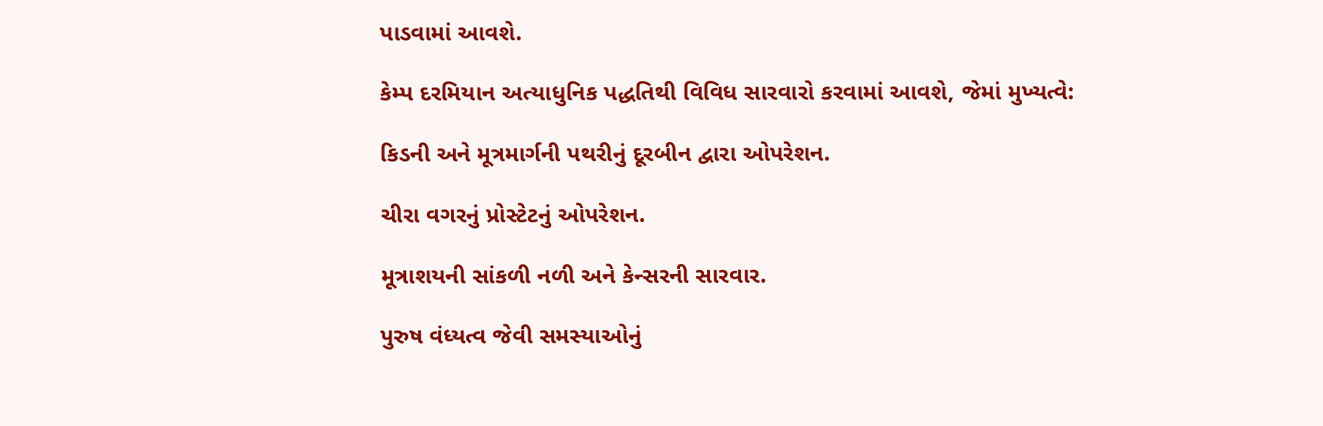પાડવામાં આવશે.

કેમ્પ દરમિયાન અત્યાધુનિક પદ્ધતિથી વિવિધ સારવારો કરવામાં આવશે, જેમાં મુખ્યત્વે:

કિડની અને મૂત્રમાર્ગની પથરીનું દૂરબીન દ્વારા ઓપરેશન.

ચીરા વગરનું પ્રોસ્ટેટનું ઓપરેશન.

મૂત્રાશયની સાંકળી નળી અને કેન્સરની સારવાર.

પુરુષ વંધ્યત્વ જેવી સમસ્યાઓનું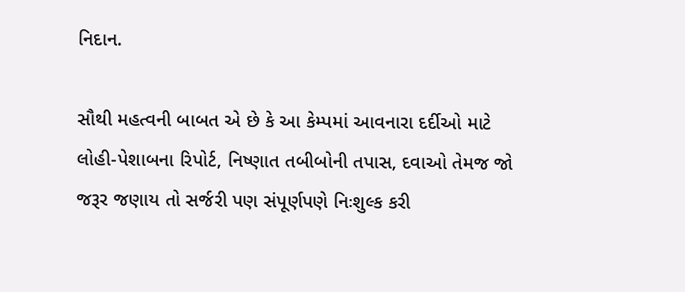નિદાન.

સૌથી મહત્વની બાબત એ છે કે આ કેમ્પમાં આવનારા દર્દીઓ માટે લોહી-પેશાબના રિપોર્ટ, નિષ્ણાત તબીબોની તપાસ, દવાઓ તેમજ જો જરૂર જણાય તો સર્જરી પણ સંપૂર્ણપણે નિઃશુલ્ક કરી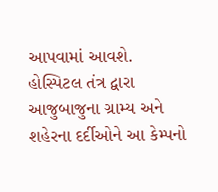આપવામાં આવશે. હોસ્પિટલ તંત્ર દ્વારા આજુબાજુના ગ્રામ્ય અને શહેરના દર્દીઓને આ કેમ્પનો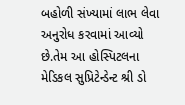બહોળી સંખ્યામાં લાભ લેવા અનુરોધ કરવામાં આવ્યો છે.તેમ આ હોસ્પિટલના મેડિકલ સુપ્રિટેન્ડેન્ટ શ્રી ડો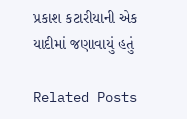પ્રકાશ કટારીયાની એક યાદીમાં જણાવાયું હતું

Related Posts